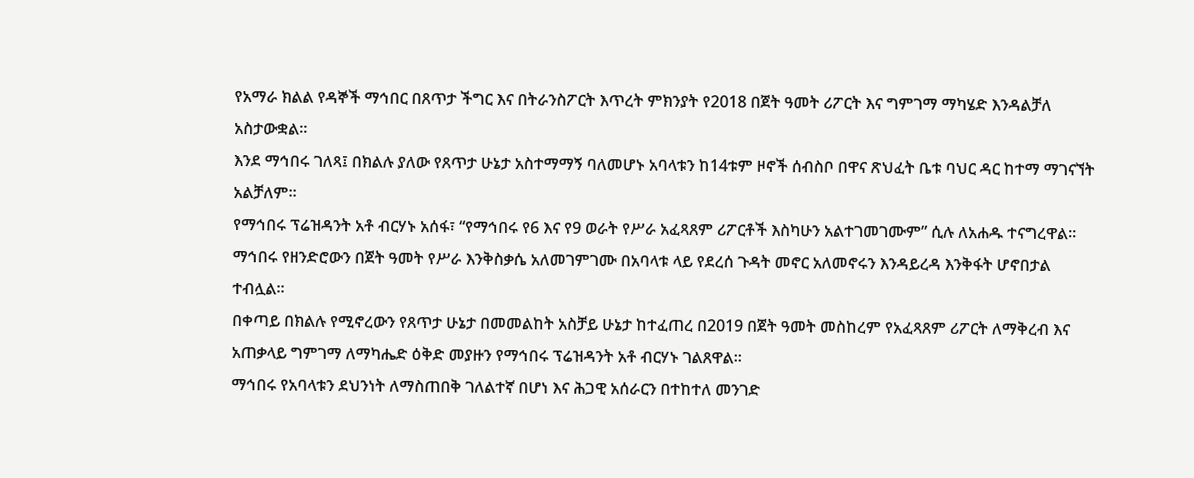የአማራ ክልል የዳኞች ማኅበር በጸጥታ ችግር እና በትራንስፖርት እጥረት ምክንያት የ2018 በጀት ዓመት ሪፖርት እና ግምገማ ማካሄድ እንዳልቻለ አስታውቋል።
እንደ ማኅበሩ ገለጻ፤ በክልሉ ያለው የጸጥታ ሁኔታ አስተማማኝ ባለመሆኑ አባላቱን ከ14ቱም ዞኖች ሰብስቦ በዋና ጽህፈት ቤቱ ባህር ዳር ከተማ ማገናኘት አልቻለም።
የማኅበሩ ፕሬዝዳንት አቶ ብርሃኑ አሰፋ፣ “የማኅበሩ የ6 እና የ9 ወራት የሥራ አፈጻጸም ሪፖርቶች እስካሁን አልተገመገሙም” ሲሉ ለአሐዱ ተናግረዋል።
ማኅበሩ የዘንድሮውን በጀት ዓመት የሥራ እንቅስቃሴ አለመገምገሙ በአባላቱ ላይ የደረሰ ጉዳት መኖር አለመኖሩን እንዳይረዳ እንቅፋት ሆኖበታል ተብሏል።
በቀጣይ በክልሉ የሚኖረውን የጸጥታ ሁኔታ በመመልከት አስቻይ ሁኔታ ከተፈጠረ በ2019 በጀት ዓመት መስከረም የአፈጻጸም ሪፖርት ለማቅረብ እና አጠቃላይ ግምገማ ለማካሔድ ዕቅድ መያዙን የማኅበሩ ፕሬዝዳንት አቶ ብርሃኑ ገልጸዋል።
ማኅበሩ የአባላቱን ደህንነት ለማስጠበቅ ገለልተኛ በሆነ እና ሕጋዊ አሰራርን በተከተለ መንገድ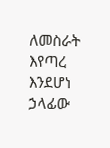ለመስራት እየጣረ እንደሆነ ኃላፊው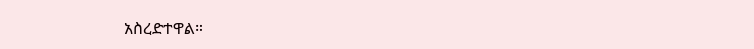አስረድተዋል።